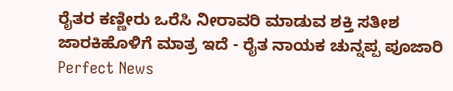ರೈತರ ಕಣ್ಣೀರು ಒರೆಸಿ ನೀರಾವರಿ ಮಾಡುವ ಶಕ್ತಿ ಸತೀಶ ಜಾರಕಿಹೊಳಿಗೆ ಮಾತ್ರ ಇದೆ - ರೈತ ನಾಯಕ ಚುನ್ನಪ್ಪ ಪೂಜಾರಿ
Perfect News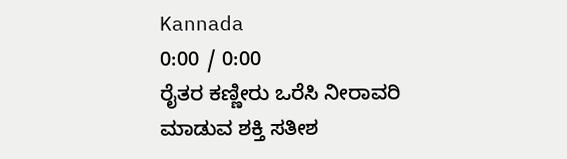Kannada
0:00 / 0:00
ರೈತರ ಕಣ್ಣೀರು ಒರೆಸಿ ನೀರಾವರಿ ಮಾಡುವ ಶಕ್ತಿ ಸತೀಶ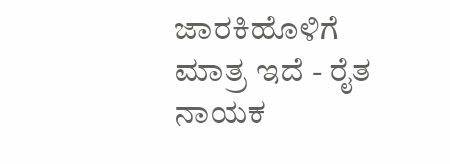ಜಾರಕಿಹೊಳಿಗೆ ಮಾತ್ರ ಇದೆ - ರೈತ ನಾಯಕ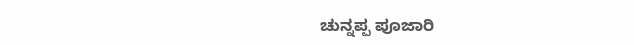ಚುನ್ನಪ್ಪ ಪೂಜಾರಿ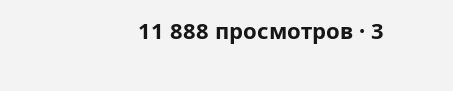11 888 просмотров · 3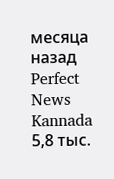месяца назад
Perfect News Kannada
5,8 тыс.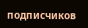подписчиков